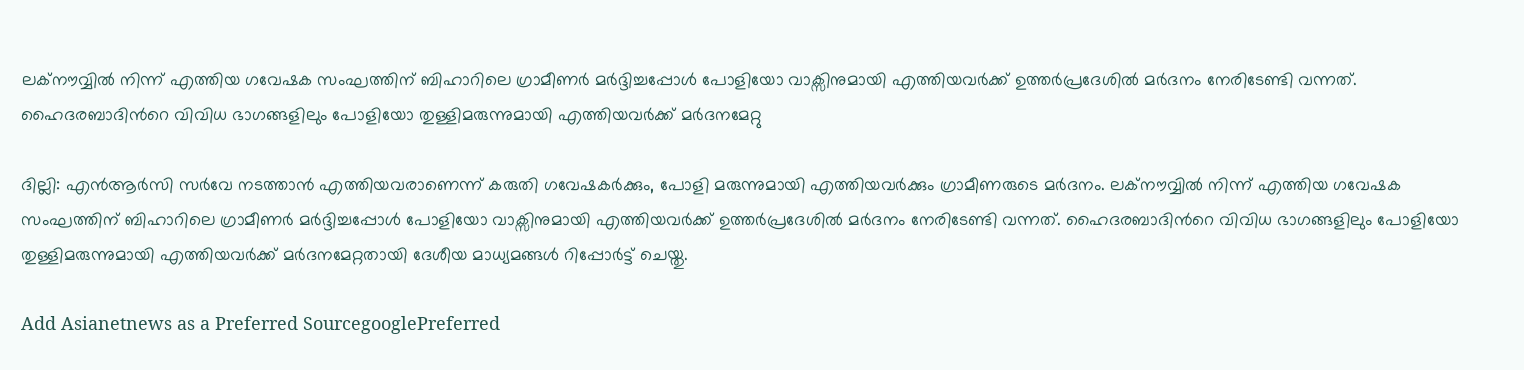ലക്നൗവ്വില്‍ നിന്ന് എത്തിയ ഗവേഷക സംഘത്തിന് ബിഹാറിലെ ഗ്രാമീണര്‍ മര്‍ദ്ദിച്ചപ്പോള്‍ പോളിയോ വാക്സിനുമായി എത്തിയവര്‍ക്ക് ഉത്തര്‍പ്രദേശില്‍ മര്‍ദനം നേരിടേണ്ടി വന്നത്. ഹൈദരബാദിന്‍റെ വിവിധ ഭാഗങ്ങളിലും പോളിയോ തുള്ളിമരുന്നുമായി എത്തിയവര്‍ക്ക് മര്‍ദനമേറ്റു

ദില്ലി: എന്‍ആര്‍സി സര്‍വേ നടത്താന്‍ എത്തിയവരാണെന്ന് കരുതി ഗവേഷകര്‍ക്കും, പോളി മരുന്നുമായി എത്തിയവര്‍ക്കും ഗ്രാമീണരുടെ മര്‍ദനം. ലക്നൗവ്വില്‍ നിന്ന് എത്തിയ ഗവേഷക സംഘത്തിന് ബിഹാറിലെ ഗ്രാമീണര്‍ മര്‍ദ്ദിച്ചപ്പോള്‍ പോളിയോ വാക്സിനുമായി എത്തിയവര്‍ക്ക് ഉത്തര്‍പ്രദേശില്‍ മര്‍ദനം നേരിടേണ്ടി വന്നത്. ഹൈദരബാദിന്‍റെ വിവിധ ഭാഗങ്ങളിലും പോളിയോ തുള്ളിമരുന്നുമായി എത്തിയവര്‍ക്ക് മര്‍ദനമേറ്റതായി ദേശീയ മാധ്യമങ്ങള്‍ റിപ്പോര്‍ട്ട് ചെയ്തു.

Add Asianetnews as a Preferred SourcegooglePreferred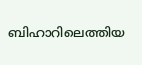ബിഹാറിലെത്തിയ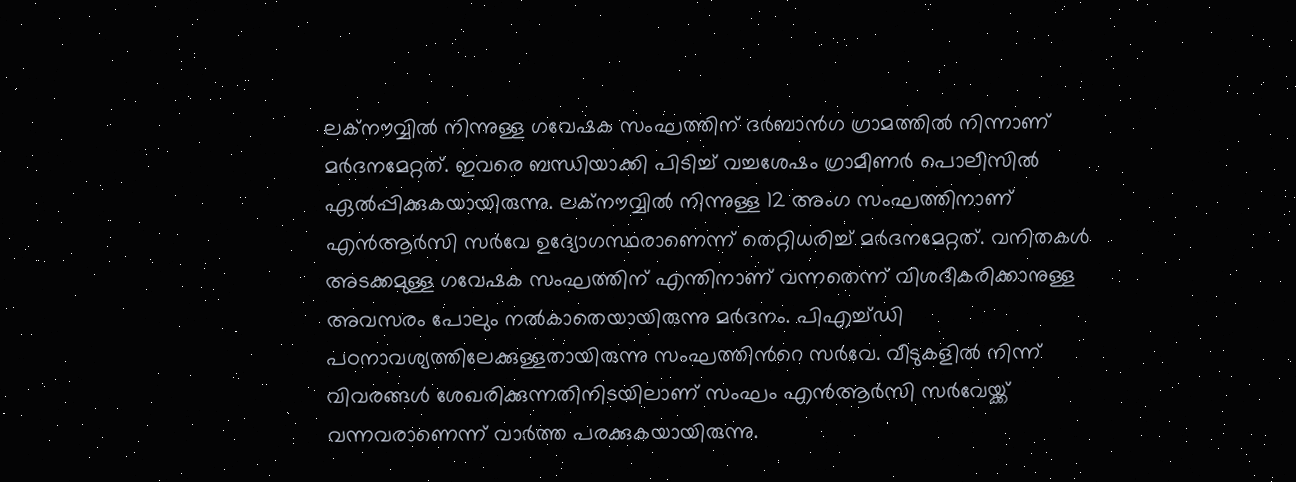ലക്നൗവ്വില്‍ നിന്നുള്ള ഗവേഷക സംഘത്തിന് ദര്‍ബാന്‍ഗ ഗ്രാമത്തില്‍ നിന്നാണ് മര്‍ദനമേറ്റത്. ഇവരെ ബന്ധിയാക്കി പിടിച്ച് വച്ചശേഷം ഗ്രാമീണര്‍ പൊലീസില്‍ ഏല്‍പ്പിക്കുകയായിരുന്നു. ലക്നൗവ്വില്‍ നിന്നുള്ള 12 അംഗ സംഘത്തിനാണ് എന്‍ആര്‍സി സര്‍വേ ഉദ്യോഗസ്ഥരാണെന്ന് തെറ്റിധരിച്ച് മര്‍ദനമേറ്റത്. വനിതകള്‍ അടക്കമുള്ള ഗവേഷക സംഘത്തിന് എന്തിനാണ് വന്നതെന്ന് വിശദീകരിക്കാനുള്ള അവസരം പോലും നല്‍കാതെയായിരുന്നു മര്‍ദനം. പിഎച്ച്ഡി പഠനാവശ്യത്തിലേക്കുള്ളതായിരുന്നു സംഘത്തിന്‍റെ സര്‍വേ. വീടുകളില്‍ നിന്ന് വിവരങ്ങള്‍ ശേഖരിക്കുന്നതിനിടയിലാണ് സംഘം എന്‍ആര്‍സി സര്‍വേയ്ക്ക് വന്നവരാണെന്ന് വാര്‍ത്ത പരക്കുകയായിരുന്നു.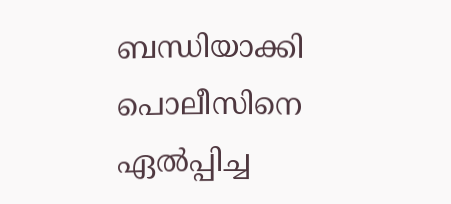ബന്ധിയാക്കി പൊലീസിനെ ഏല്‍പ്പിച്ച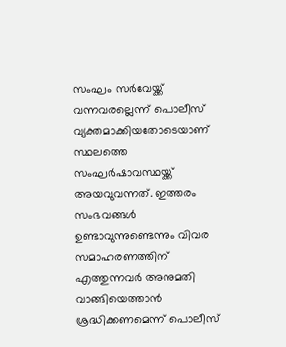സംഘം സര്‍വേയ്ക്ക് വന്നവരല്ലെന്ന് പൊലീസ് വ്യക്തമാക്കിയതോടെയാണ് സ്ഥലത്തെ സംഘര്‍ഷാവസ്ഥയ്ക്ക് അയവുവന്നത്. ഇത്തരം സംഭവങ്ങള്‍ ഉണ്ടാവുന്നുണ്ടെന്നും വിവര സമാഹരണത്തിന് എത്തുന്നവര്‍ അനുമതി വാങ്ങിയെത്താന്‍ ശ്രദ്ധിക്കണമെന്ന് പൊലീസ്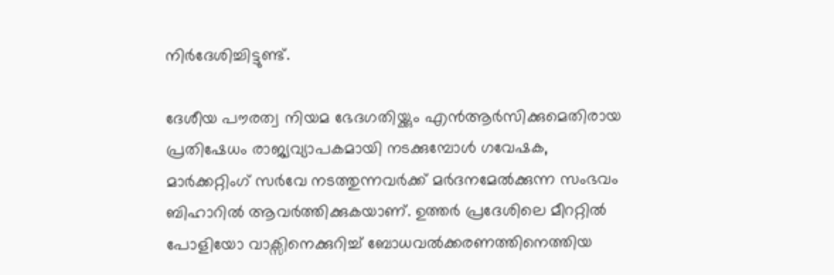നിര്‍ദേശിച്ചിട്ടുണ്ട്.

ദേശീയ പൗരത്വ നിയമ ഭേദഗതിയ്ക്കും എന്‍ആര്‍സിക്കുമെതിരായ പ്രതിഷേധം രാജ്യവ്യാപകമായി നടക്കുമ്പോള്‍ ഗവേഷക, മാര്‍ക്കറ്റിംഗ് സര്‍വേ നടത്തുന്നവര്‍ക്ക് മര്‍ദനമേല്‍ക്കുന്ന സംഭവം ബിഹാറില്‍ ആവര്‍ത്തിക്കുകയാണ്. ഉത്തര്‍ പ്രദേശിലെ മീററ്റില്‍ പോളിയോ വാക്സിനെക്കുറിച്ച് ബോധവല്‍ക്കരണത്തിനെത്തിയ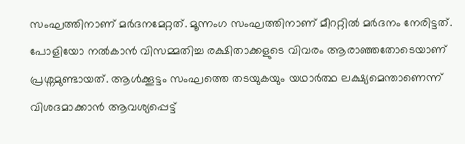സംഘത്തിനാണ് മര്‍ദനമേറ്റത്. മൂന്നംഗ സംഘത്തിനാണ് മീററ്റില്‍ മര്‍ദനം നേരിട്ടത്. പോളിയോ നല്‍കാന്‍ വിസമ്മതിച്ച രക്ഷിതാക്കളുടെ വിവരം ആരാഞ്ഞതോടെയാണ് പ്രശ്നമുണ്ടായത്. ആള്‍ക്കൂട്ടം സംഘത്തെ തടയുകയും യഥാര്‍ത്ഥ ലക്ഷ്യമെന്താണെന്ന് വിശദമാക്കാന്‍ ആവശ്യപ്പെട്ട്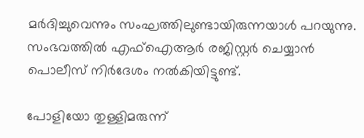മര്‍ദിച്ചുവെന്നും സംഘത്തിലുണ്ടായിരുന്നയാള്‍ പറയുന്നു. സംഭവത്തില്‍ എഫ്ഐആര്‍ രജിസ്റ്റര്‍ ചെയ്യാന്‍ പൊലീസ് നിര്‍ദേശം നല്‍കിയിട്ടുണ്ട്.

പോളിയോ തുള്ളിമരുന്ന്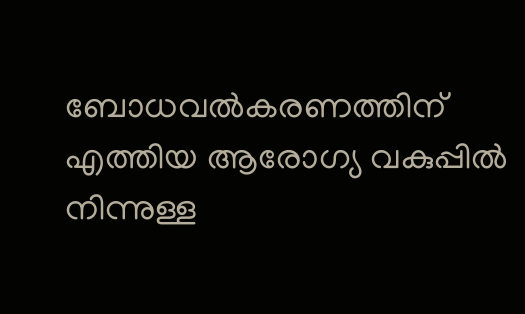ബോധവല്‍കരണത്തിന് എത്തിയ ആരോഗ്യ വകുപ്പില്‍ നിന്നുള്ള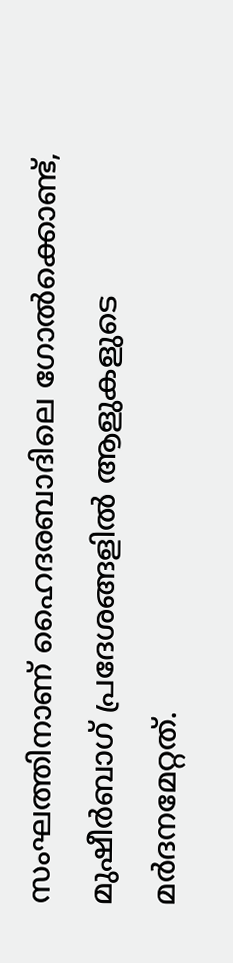സംഘത്തിനാണ് ഹൈദരബാദിലെ ഗോല്‍ക്കൊണ്ട്, മുഷീര്‍ബാഗ് പ്രദേശങ്ങളില്‍ ആളുകളുടെ മര്‍ദനമേറ്റത്.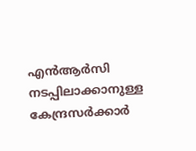എന്‍ആര്‍സി നടപ്പിലാക്കാനുള്ള കേന്ദ്രസര്‍ക്കാര്‍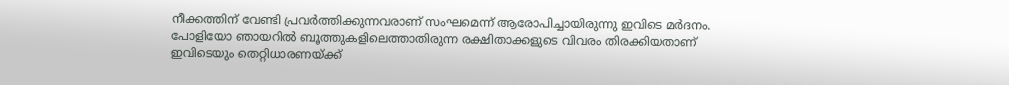നീക്കത്തിന് വേണ്ടി പ്രവര്‍ത്തിക്കുന്നവരാണ് സംഘമെന്ന് ആരോപിച്ചായിരുന്നു ഇവിടെ മര്‍ദനം. പോളിയോ ഞായറില്‍ ബൂത്തുകളിലെത്താതിരുന്ന രക്ഷിതാക്കളുടെ വിവരം തിരക്കിയതാണ് ഇവിടെയും തെറ്റിധാരണയ്ക്ക്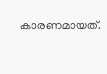കാരണമായത്.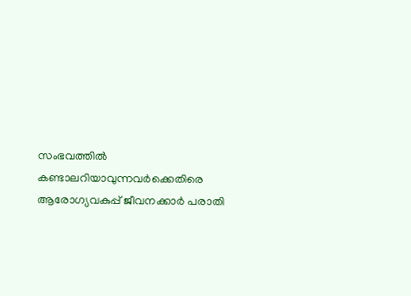സംഭവത്തില്‍ കണ്ടാലറിയാവുന്നവര്‍ക്കെതിരെ ആരോഗ്യവകുപ്പ് ജീവനക്കാര്‍ പരാതി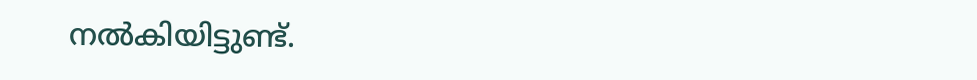നല്‍കിയിട്ടുണ്ട്.